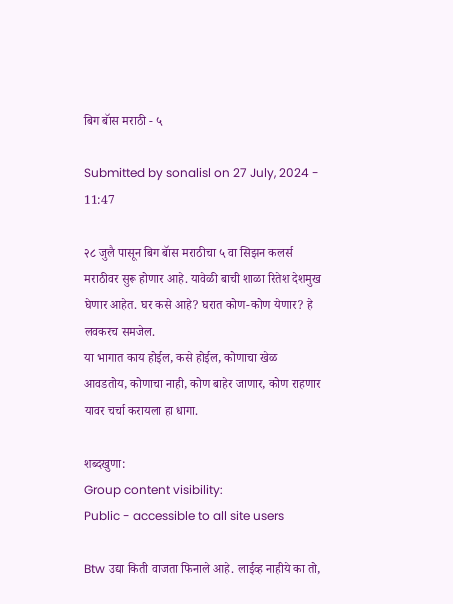बिग बॅास मराठी - ५

Submitted by sonalisl on 27 July, 2024 - 11:47

२८ जुलै पासून बिग बॅास मराठीचा ५ वा सिझन कलर्स मराठीवर सुरू होणार आहे. यावेळी बाची शाळा रितेश देशमुख घेणार आहेत. घर कसे आहे? घरात कोण-कोण येणार? हे लवकरच समजेल.
या भागात काय होईल, कसे होईल, कोणाचा खेळ आवडतोय, कोणाचा नाही, कोण बाहेर जाणार, कोण राहणार यावर चर्चा करायला हा धागा.

शब्दखुणा:
Group content visibility:
Public - accessible to all site users

Btw उद्या किती वाजता फिनाले आहे. लाईव्ह नाहीये का तो,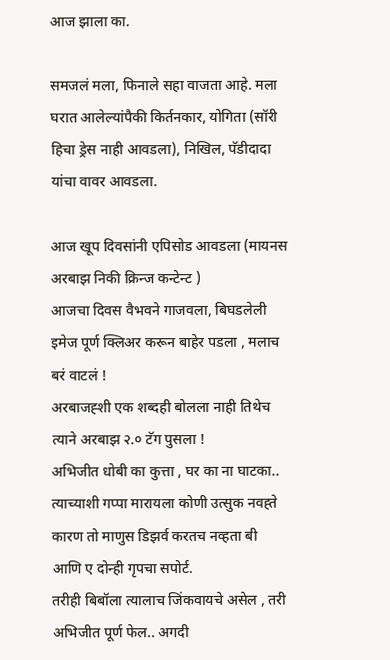आज झाला का.

समजलं मला, फिनाले सहा वाजता आहे. मला घरात आलेल्यांपैकी किर्तनकार, योगिता (सॉरी हिचा ड्रेस नाही आवडला), निखिल, पॅडीदादा यांचा वावर आवडला.

आज खूप दिवसांनी एपिसोड आवडला (मायनस अरबाझ निकी क्रिन्ज कन्टेन्ट )
आजचा दिवस वैभवने गाजवला, बिघडलेली इमेज पूर्ण क्लिअर करून बाहेर पडला , मलाच बरं वाटलं !
अरबाजह्शी एक शब्दही बोलला नाही तिथेच त्याने अरबाझ २.० टॅग पुसला !
अभिजीत धोबी का कुत्ता , घर का ना घाटका.. त्याच्याशी गप्पा मारायला कोणी उत्सुक नवह्ते कारण तो माणुस डिझर्व करतच नव्हता बी आणि ए दोन्ही गृपचा सपोर्ट.
तरीही बिबॉला त्यालाच जिंकवायचे असेल , तरी अभिजीत पूर्ण फेल.. अगदी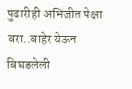पुढारीही अभिजीत पेक्षा बरा..बाहेर येऊन बिघडलेली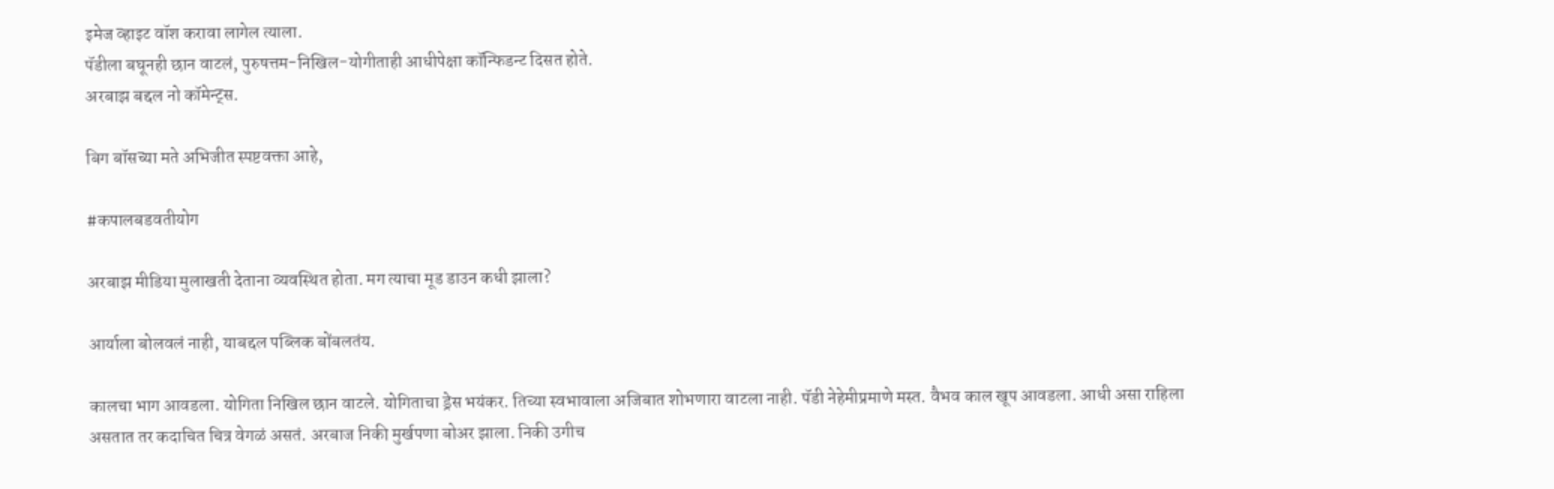इमेज व्हाइट वॉश करावा लागेल त्याला.
पॅडीला बघूनही छान वाटलं, पुरुषत्तम-निखिल-योगीताही आधीपेक्षा कॉन्फिडन्ट दिसत होते.
अरबाझ बद्दल नो कॉमेन्ट्स.

बिग बॉसच्या मते अभिजीत स्पष्टवक्ता आहे,

#कपालबडवतीयोग

अरबाझ मीडिया मुलाखती देताना व्यवस्थित होता. मग त्याचा मूड डाउन कधी झाला?

आर्याला बोलवलं नाही, याबद्दल पब्लिक बोंबलतंय.

कालचा भाग आवडला. योगिता निखिल छान वाटले. योगिताचा ड्रेस भयंकर. तिच्या स्वभावाला अजिबात शोभणारा वाटला नाही. पॅडी नेहेमीप्रमाणे मस्त. वैभव काल खूप आवडला. आधी असा राहिला असतात तर कदाचित चित्र वेगळं असतं. अरबाज निकी मुर्खपणा बोअर झाला. निकी उगीच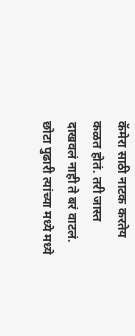कॅमेरा साठी नाटक करतेय कळत होतं. तरी जास्त दाखवलं नाही ते बरं वाटलं. छोटा पुढारी त्यांच्या मध्ये मध्ये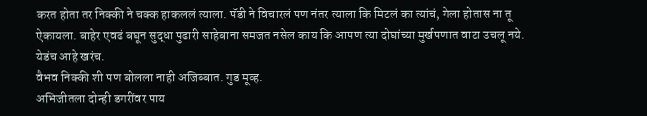करत होता तर निक्की ने चक्क हाकललं त्याला. पॅडी ने विचारलं पण नंतर त्याला कि मिटलं का त्यांचं, गेला होतास ना तू ऐकायला. बाहेर एवढं बघून सुद्धा पुढारी साहेबाना समजत नसेल काय कि आपण त्या दोघांच्या मुर्खपणात वाटा उचलू नये. येडंच आहे खरंच.
वैभव निक्की शी पण बोलला नाही अजिब्बात. गुड मूव्ह.
अभिजीतला दोन्ही डगरींवर पाय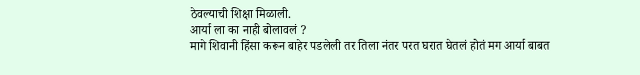ठेवल्याची शिक्षा मिळाली.
आर्या ला का नाही बोलावलं ?
मागे शिवानी हिंसा करून बाहेर पडलेली तर तिला नंतर परत घरात घेतलं होतं मग आर्या बाबत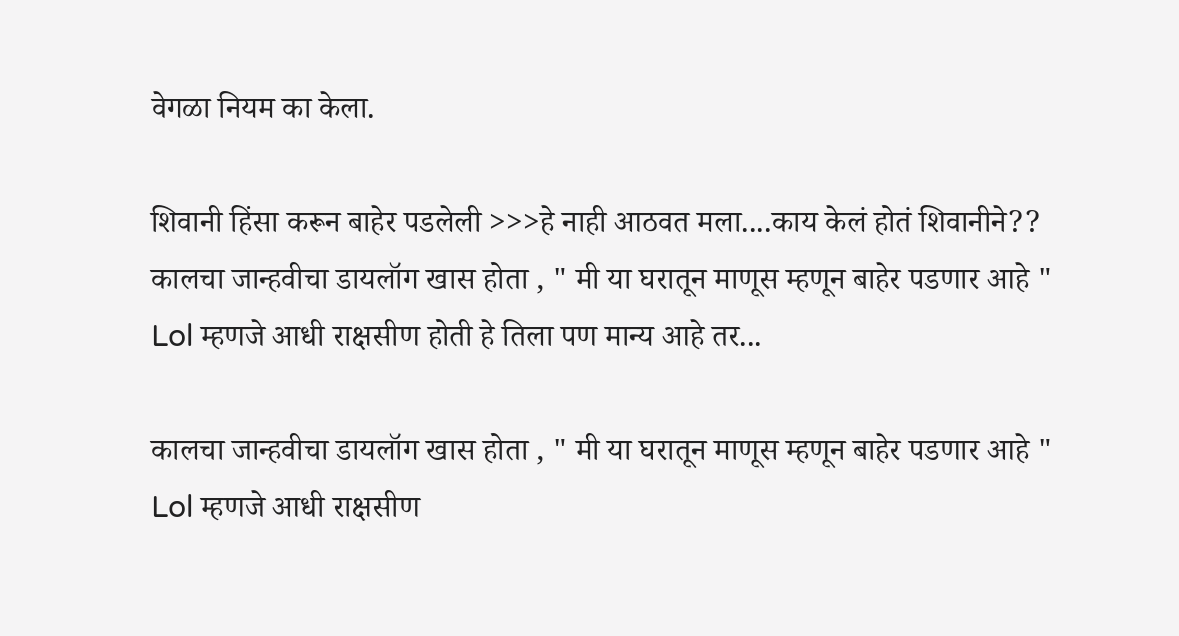वेगळा नियम का केला.

शिवानी हिंसा करून बाहेर पडलेली >>>हे नाही आठवत मला....काय केलं होतं शिवानीने??
कालचा जान्हवीचा डायलॉग खास होता , " मी या घरातून माणूस म्हणून बाहेर पडणार आहे " Lol म्हणजे आधी राक्षसीण होती हे तिला पण मान्य आहे तर...

कालचा जान्हवीचा डायलॉग खास होता , " मी या घरातून माणूस म्हणून बाहेर पडणार आहे " Lol म्हणजे आधी राक्षसीण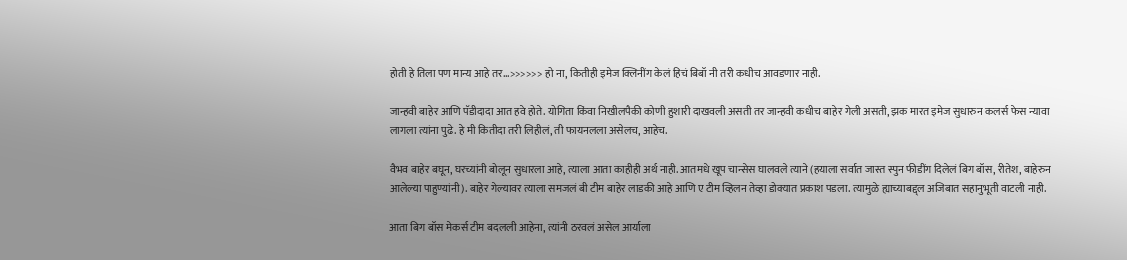होती हे तिला पण मान्य आहे तर...>>>>>> हो ना, कितीही इमेज क्लिनींग केलं हिचं बिबॉ नी तरी कधीच आवडणार नाही.

जान्हवी बाहेर आणि पॅडीदादा आत हवे होते. योगिता किंवा निखीलपैकी कोणी हुशारी दाखवली असती तर जान्हवी कधीच बाहेर गेली असती, झक मारत इमेज सुधारुन कलर्स फेस न्यावा लागला त्यांना पुढे. हे मी कितीदा तरी लिहीलं, ती फायनलला असेलच, आहेच.

वैभव बाहेर बघून, घरच्यांनी बोलून सुधारला आहे, त्याला आता काहीही अर्थ नाही. आतमधे खूप चान्सेस घालवले त्याने (हयाला सर्वात जास्त स्पुन फीडींग दिलेलं बिग बॉस, रीतेश, बाहेरुन आलेल्या पाहुण्यांनी). बाहेर गेल्यावर त्याला समजलं बी टीम बाहेर लाडकी आहे आणि ए टीम व्हिलन तेव्हा डोक्यात प्रकाश पडला. त्यामुळे ह्याच्याबद्द्ल अजिबात सहानुभूती वाटली नाही.

आता बिग बॉस मेकर्स टीम बदलली आहेना, त्यांनी ठरवलं असेल आर्याला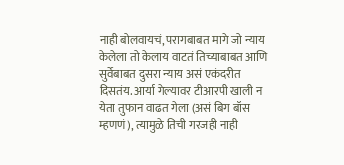नाही बोलवायचं, परागबाबत मागे जो न्याय केलेला तो केलाय वाटतं तिच्याबाबत आणि सुर्वेबाबत दुसरा न्याय असं एकंदरीत दिसतंय. आर्या गेल्यावर टीआरपी खाली न येता तुफान वाढत गेला (असं बिग बॉस म्हणणं), त्यामुळे तिची गरजही नाही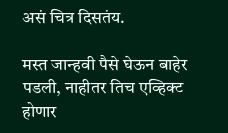असं चित्र दिसतंय.

मस्त जान्हवी पैसे घेऊन बाहेर पडली, नाहीतर तिच एव्हिक्ट होणार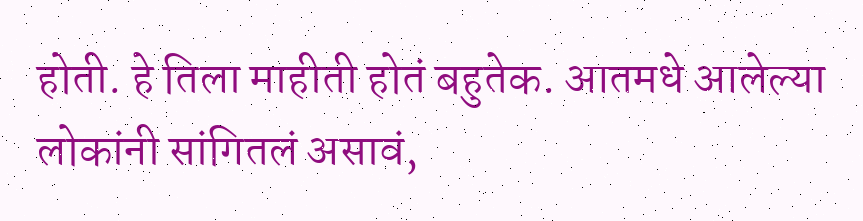होती. हे तिला माहीती होतं बहुतेक. आतमधे आलेल्या लोकांनी सांगितलं असावं,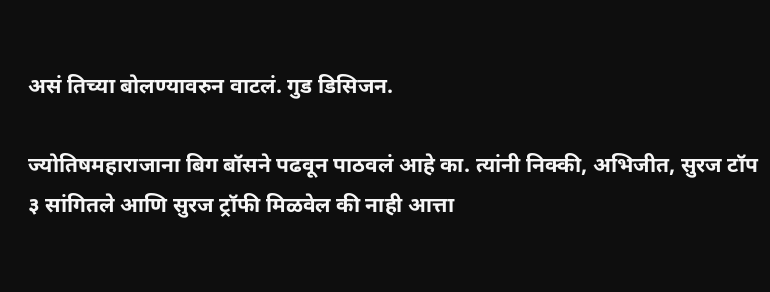असं तिच्या बोलण्यावरुन वाटलं. गुड डिसिजन.

ज्योतिषमहाराजाना बिग बॉसने पढवून पाठवलं आहे का. त्यांनी निक्की, अभिजीत, सुरज टॉप ३ सांगितले आणि सुरज ट्रॉफी मिळवेल की नाही आत्ता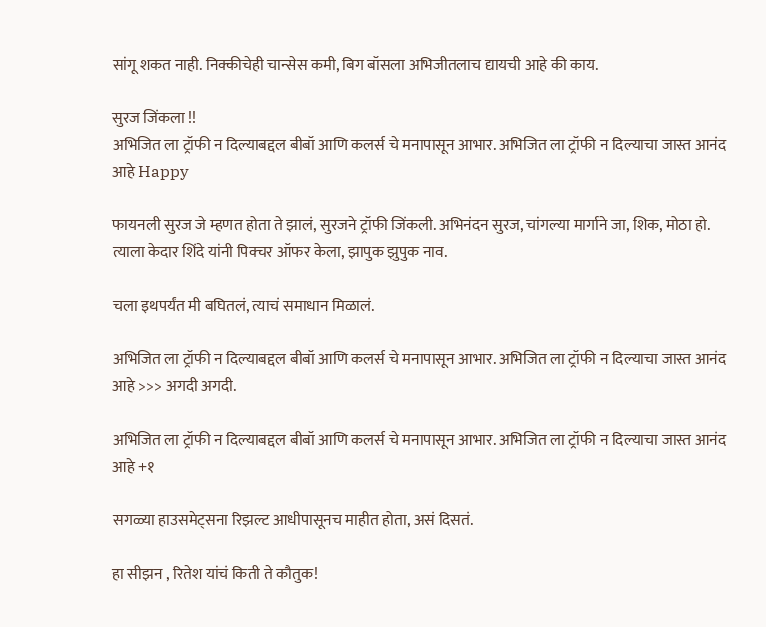सांगू शकत नाही. निक्कीचेही चान्सेस कमी, बिग बॉसला अभिजीतलाच द्यायची आहे की काय.

सुरज जिंकला !!
अभिजित ला ट्रॉफी न दिल्याबद्दल बीबॉ आणि कलर्स चे मनापासून आभार. अभिजित ला ट्रॉफी न दिल्याचा जास्त आनंद आहे Happy

फायनली सुरज जे म्हणत होता ते झालं, सुरजने ट्रॉफी जिंकली. अभिनंदन सुरज, चांगल्या मार्गाने जा, शिक, मोठा हो. त्याला केदार शिंदे यांनी पिक्चर ऑफर केला, झापुक झुपुक नाव.

चला इथपर्यंत मी बघितलं, त्याचं समाधान मिळालं.

अभिजित ला ट्रॉफी न दिल्याबद्दल बीबॉ आणि कलर्स चे मनापासून आभार. अभिजित ला ट्रॉफी न दिल्याचा जास्त आनंद आहे >>> अगदी अगदी.

अभिजित ला ट्रॉफी न दिल्याबद्दल बीबॉ आणि कलर्स चे मनापासून आभार. अभिजित ला ट्रॉफी न दिल्याचा जास्त आनंद आहे +१

सगळ्या हाउसमेट्सना रिझल्ट आधीपासूनच माहीत होता, असं दिसतं.

हा सीझन , रितेश यांचं किती ते कौतुक!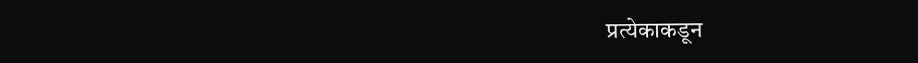प्रत्येकाकडून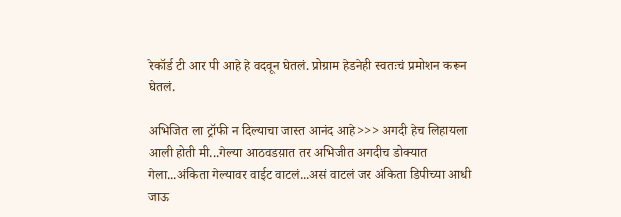रेकॉर्ड टी आर पी आहे हे वदवून घेतलं. प्रोग्राम हेडनेही स्वतःचं प्रमोशन करून घेतलं.

अभिजित ला ट्रॉफी न दिल्याचा जास्त आनंद आहे>>> अगदी हेच लिहायला आली होती मी...गेल्या आठवडय़ात तर अभिजीत अगदीच डोक्यात गेला...अंकिता गेल्यावर वाईट वाटलं...असं वाटलं जर अंकिता डिपीच्या आधी जाऊ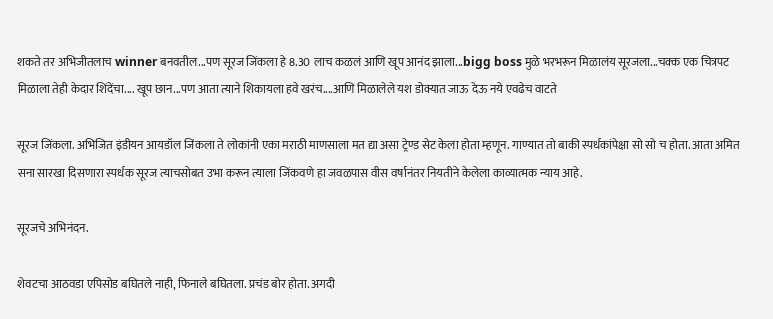शकते तर अभिजीतलाच winner बनवतील...पण सूरज जिंकला हे 8.30 लाच कळलं आणि खूप आनंद झाला...bigg boss मुळे भरभरून मिळालंय सूरजला...चक्क एक चित्रपट मिळाला तेही केदार शिंदेंचा.... खूप छान...पण आता त्याने शिकायला हवे खरंच....आणि मिळालेले यश डोक्यात जाऊ देऊ नये एवढेच वाटते

सूरज जिंकला. अभिजित इंडीयन आयडॉल जिंकला ते लोकांनी एका मराठी माणसाला मत द्या असा ट्रेण्ड सेट केला होता म्हणून. गाण्यात तो बाकी स्पर्धकांपेक्षा सो सो च होता. आता अमित सना सारखा दिसणारा स्पर्धक सूरज त्याचसोबत उभा करून त्याला जिंकवणे हा जवळपास वीस वर्षानंतर नियतीने केलेला काव्यात्मक न्याय आहे.

सूरजचे अभिनंदन.

शेवटचा आठवडा एपिसोड बघितले नाही, फिनाले बघितला. प्रचंड बोर होता. अगदी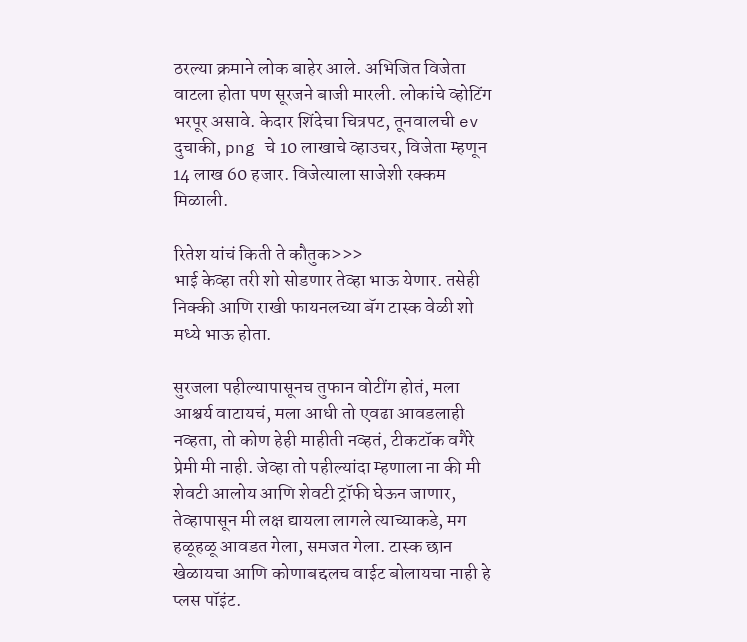ठरल्या क्रमाने लोक बाहेर आले. अभिजित विजेता वाटला होता पण सूरजने बाजी मारली. लोकांचे व्होटिंग भरपूर असावे. केदार शिंदेचा चित्रपट, तूनवालची ev दुचाकी, png चे 10 लाखाचे व्हाउचर, विजेता म्हणून 14 लाख 60 हजार. विजेत्याला साजेशी रक्कम मिळाली.

रितेश यांचं किती ते कौतुक>>>
भाई केव्हा तरी शो सोडणार तेव्हा भाऊ येणार. तसेही निक्की आणि राखी फायनलच्या बॅग टास्क वेळी शो मध्ये भाऊ होता.

सुरजला पहील्यापासूनच तुफान वोटींग होतं, मला आश्चर्य वाटायचं, मला आधी तो एवढा आवडलाही नव्हता, तो कोण हेही माहीती नव्हतं, टीकटॉक वगैरे प्रेमी मी नाही. जेव्हा तो पहील्यांदा म्हणाला ना की मी शेवटी आलोय आणि शेवटी ट्रॉफी घेऊन जाणार, तेव्हापासून मी लक्ष द्यायला लागले त्याच्याकडे, मग हळूहळू आवडत गेला, समजत गेला. टास्क छान खेळायचा आणि कोणाबद्दलच वाईट बोलायचा नाही हे प्लस पॉइंट.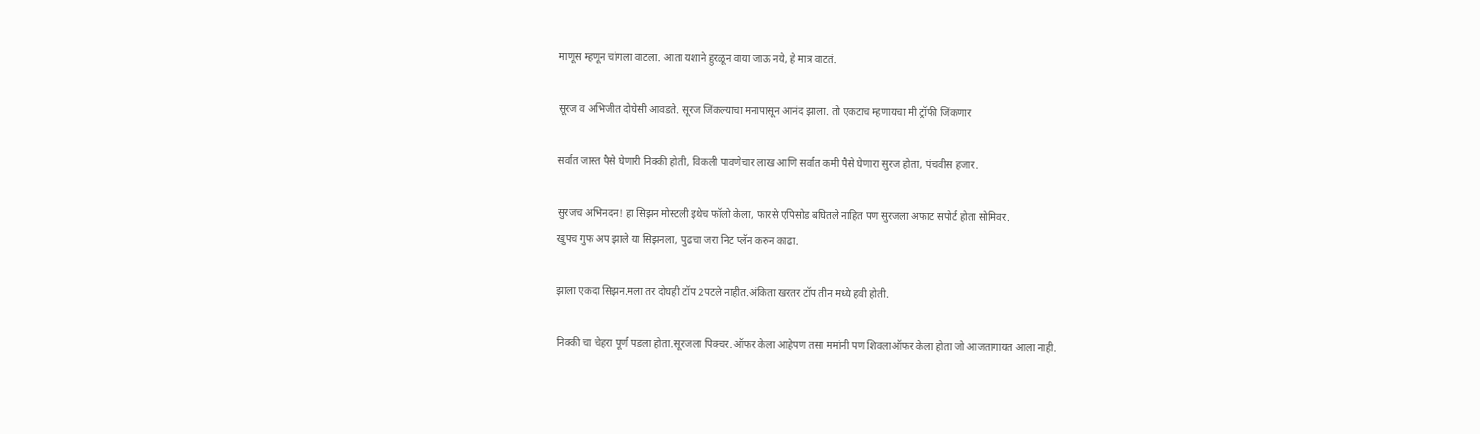माणूस म्हणून चांगला वाटला. आता यशाने हुरळून वाया जाऊ नये, हे मात्र वाटतं.

सूरज व अभिजीत दोघेसी आवडते. सूरज जिंकल्याचा मनापासून आनंद झाला. तो एकटाच म्हणायचा मी ट्रॉफी जिंकणार

सर्वात जास्त पैसे घेणारी निक्की होती, विकली पावणेचार लाख आणि सर्वात कमी पैसे घेणारा सुरज होता, पंचवीस हजार.

सुरजच अभिनदन! हा सिझन मोस्टली इथेच फॉलो केला, फारसे एपिसोड बघितले नाहित पण सुरजला अफाट सपोर्ट होता सोमिवर.
खुपच गुफ अप झाले या सिझनला, पुढचा जरा निट प्लॅन करुन काढा.

झाला एकदा सिझन.मला तर दोघही टॉप 2पटले नाहीत.अंकिता खरतर टॉप तीन मध्ये हवी होती.

निक्की चा चेहरा पूर्ण पडला होता.सूरजला पिक्चर.ऑफर केला आहेपण तसा ममांनी पण शिवलाऑफर केला होता जो आजतागायत आला नाही.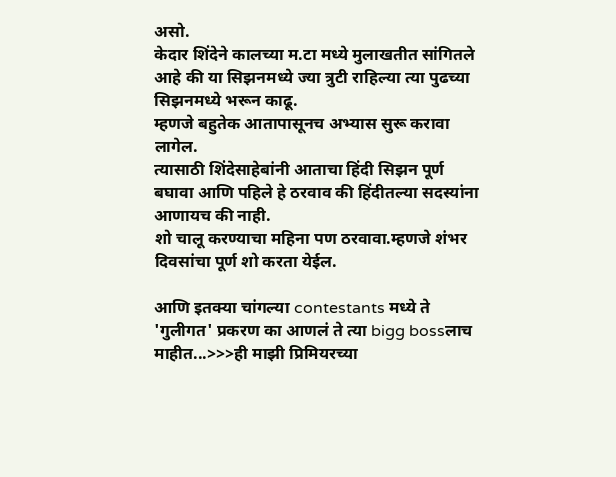असो.
केदार शिंदेने कालच्या म.टा मध्ये मुलाखतीत सांगितले आहे की या सिझनमध्ये ज्या त्रुटी राहिल्या त्या पुढच्या सिझनमध्ये भरून काढू.
म्हणजे बहुतेक आतापासूनच अभ्यास सुरू करावा लागेल.
त्यासाठी शिंदेसाहेबांनी आताचा हिंदी सिझन पूर्ण बघावा आणि पहिले हे ठरवाव की हिंदीतल्या सदस्यांना आणायच की नाही.
शो चालू करण्याचा महिना पण ठरवावा.म्हणजे शंभर दिवसांचा पूर्ण शो करता येईल.

आणि इतक्या चांगल्या contestants मध्ये ते 'गुलीगत' प्रकरण का आणलं ते त्या bigg bossलाच माहीत...>>>ही माझी प्रिमियरच्या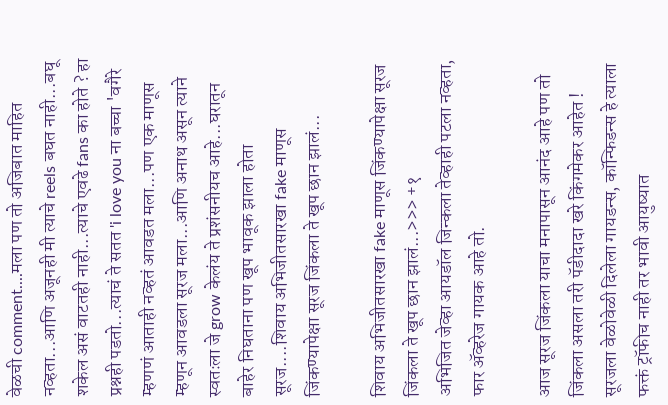वेळची comment....मला पण तो अजिबात माहित नव्हता...आणि अजूनही मी त्याचे reels बघत नाही...बघू शकेल असं वाटतही नाही...त्याचे एवढे fans का होते ? हा प्रश्नही पडतो...त्याचं ते सतत 'i love you ना बच्चा 'वगैरे म्हणणं आताही नव्हतं आवडत मला...पण एक माणूस म्हणून आवडला सूरज मला...आणि अनाथ असून त्याने स्वतःला जे grow केलंय ते प्रशंसनीयच आहे...घरातून बाहेर निघताना पण खूप भावूक झाला होता सूरज....शिवाय अभिजीतसारखा fake माणूस जिंकण्यापेक्षा सूरज जिंकला ते खूप छान झालं...

शिवाय अभिजीतसारखा fake माणूस जिंकण्यापेक्षा सूरज जिंकला ते खूप छान झालं...>>> +१
अभिजित जेव्हा आयडॉल जिन्कला तेव्हाही पटला नव्हता, फार अ‍ॅव्हरेज गायक आहे तो.

आज सूरज जिंकला याचा मनापासून आनंद आहे पण तो जिंकला असला तरी पॅडीदादा खरे किंगमेकर आहेत !
सूरजला वेळोवेळी दिलेला गायडन्स, कॉन्फिडन्स हे त्याला फक्तं ट्रॉफीच नाही तर भावी आयुष्यात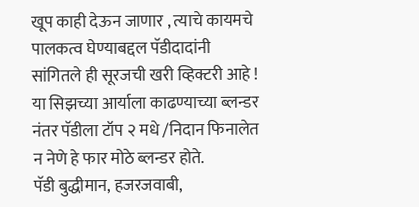खूप काही देऊन जाणार , त्याचे कायमचे पालकत्व घेण्याबद्दल पॅडीदादांनी सांगितले ही सूरजची खरी व्हिक्टरी आहे !
या सिझच्या आर्याला काढण्याच्या ब्लन्डर नंतर पॅडीला टॉप २ मधे /निदान फिनालेत न नेणे हे फार मोठे ब्लन्डर होते.
पॅडी बुद्धीमान, हजरजवाबी,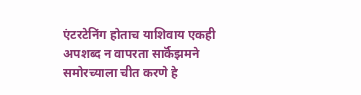एंटरटेनिंग होताच याशिवाय एकही अपशब्द न वापरता सार्कॅझमने समोरच्याला चीत करणे हे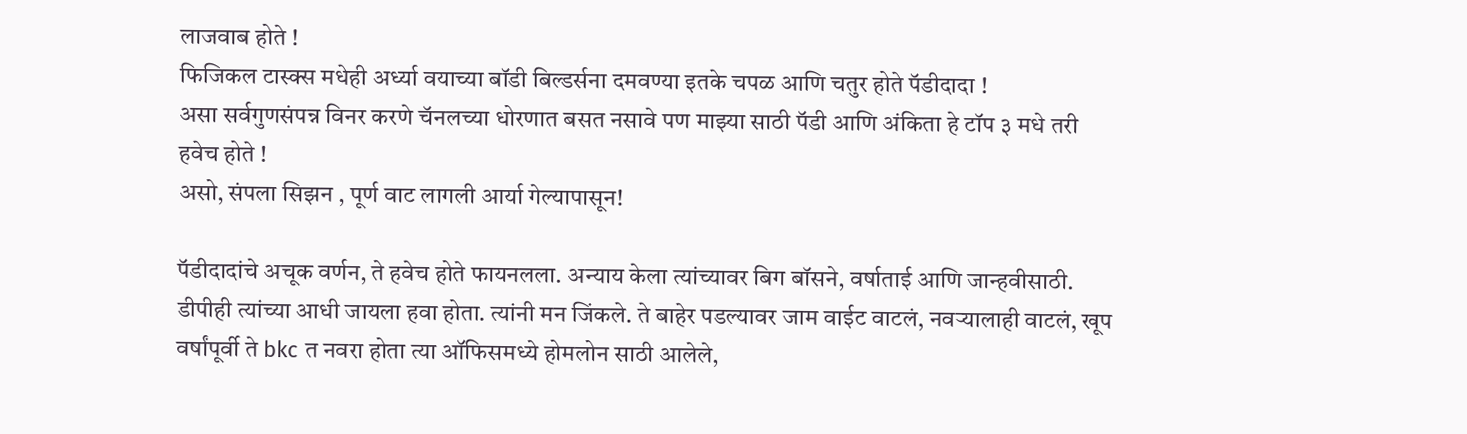लाजवाब होते !
फिजिकल टास्क्स मधेही अर्ध्या वयाच्या बॉडी बिल्डर्सना दमवण्या इतके चपळ आणि चतुर होते पॅडीदादा !
असा सर्वगुणसंपन्न विनर करणे चॅनलच्या धोरणात बसत नसावे पण माझ्या साठी पॅडी आणि अंकिता हे टॉप ३ मधे तरी हवेच होते !
असो, संपला सिझन , पूर्ण वाट लागली आर्या गेल्यापासून!

पॅडीदादांचे अचूक वर्णन, ते हवेच होते फायनलला. अन्याय केला त्यांच्यावर बिग बॉसने, वर्षाताई आणि जान्हवीसाठी. डीपीही त्यांच्या आधी जायला हवा होता. त्यांनी मन जिंकले. ते बाहेर पडल्यावर जाम वाईट वाटलं, नवऱ्यालाही वाटलं, खूप वर्षांपूर्वी ते bkc त नवरा होता त्या ऑफिसमध्ये होमलोन साठी आलेले,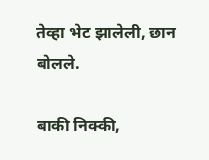तेव्हा भेट झालेली, छान बोलले.

बाकी निक्की,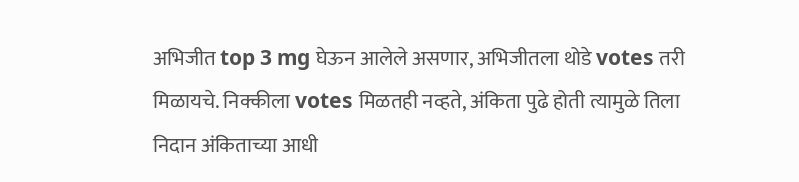अभिजीत top 3 mg घेऊन आलेले असणार, अभिजीतला थोडे votes तरी मिळायचे. निक्कीला votes मिळतही नव्हते, अंकिता पुढे होती त्यामुळे तिला निदान अंकिताच्या आधी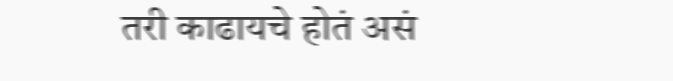तरी काढायचे होतं असं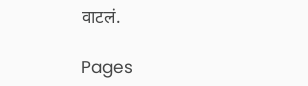वाटलं.

Pages